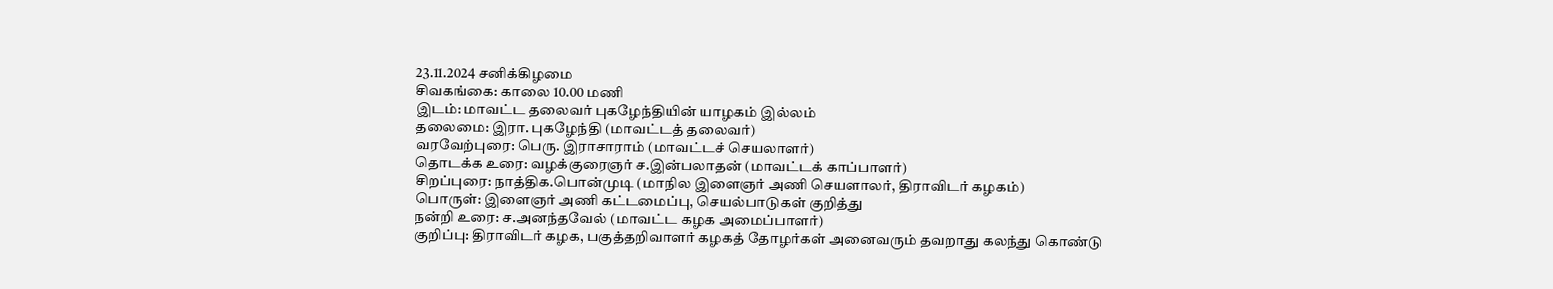23.11.2024 சனிக்கிழமை
சிவகங்கை: காலை 10.00 மணி
இடம்: மாவட்ட தலைவர் புகழேந்தியின் யாழகம் இல்லம்
தலைமை: இரா. புகழேந்தி (மாவட்டத் தலைவர்)
வரவேற்புரை: பெரு. இராசாராம் (மாவட்டச் செயலாளர்)
தொடக்க உரை: வழக்குரைஞர் ச.இன்பலாதன் (மாவட்டக் காப்பாளர்)
சிறப்புரை: நாத்திக.பொன்முடி (மாநில இளைஞர் அணி செயளாலர், திராவிடர் கழகம்)
பொருள்: இளைஞர் அணி கட்டமைப்பு, செயல்பாடுகள் குறித்து
நன்றி உரை: ச.அனந்தவேல் (மாவட்ட கழக அமைப்பாளர்)
குறிப்பு: திராவிடர் கழக, பகுத்தறிவாளர் கழகத் தோழர்கள் அனைவரும் தவறாது கலந்து கொண்டு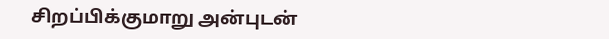சிறப்பிக்குமாறு அன்புடன்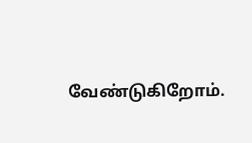வேண்டுகிறோம்.